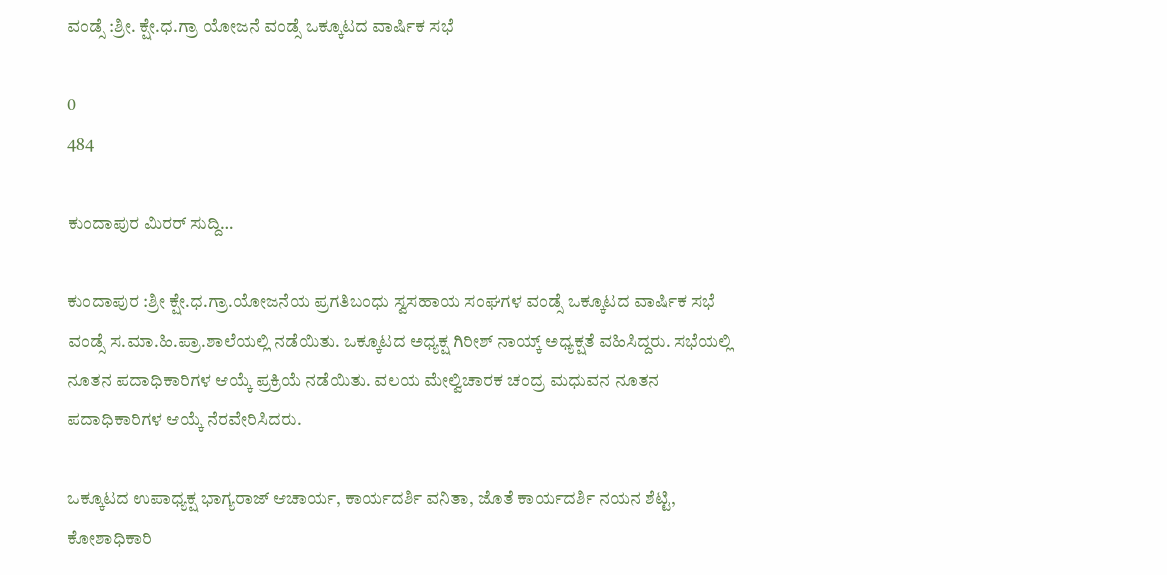ವಂಡ್ಸೆ :ಶ್ರೀ. ಕ್ಷೇ.ಧ.ಗ್ರಾ ಯೋಜನೆ ವಂಡ್ಸೆ ಒಕ್ಕೂಟದ ವಾರ್ಷಿಕ ಸಭೆ

0
484

ಕುಂದಾಪುರ ಮಿರರ್ ಸುದ್ದಿ…

ಕುಂದಾಪುರ :ಶ್ರೀ ಕ್ಷೇ.ಧ.ಗ್ರಾ.ಯೋಜನೆಯ ಪ್ರಗತಿಬಂಧು ಸ್ವಸಹಾಯ ಸಂಘಗಳ ವಂಡ್ಸೆ ಒಕ್ಕೂಟದ ವಾರ್ಷಿಕ ಸಭೆ ವಂಡ್ಸೆ ಸ.ಮಾ.ಹಿ.ಪ್ರಾ.ಶಾಲೆಯಲ್ಲಿ ನಡೆಯಿತು. ಒಕ್ಕೂಟದ ಅಧ್ಯಕ್ಷ ಗಿರೀಶ್ ನಾಯ್ಕ್ ಅಧ್ಯಕ್ಷತೆ ವಹಿಸಿದ್ದರು. ಸಭೆಯಲ್ಲಿ ನೂತನ ಪದಾಧಿಕಾರಿಗಳ ಆಯ್ಕೆ ಪ್ರಕ್ರಿಯೆ ನಡೆಯಿತು. ವಲಯ ಮೇಲ್ವಿಚಾರಕ ಚಂದ್ರ ಮಧುವನ ನೂತನ ಪದಾಧಿಕಾರಿಗಳ ಆಯ್ಕೆ ನೆರವೇರಿಸಿದರು.

ಒಕ್ಕೂಟದ ಉಪಾಧ್ಯಕ್ಷ ಭಾಗ್ಯರಾಜ್ ಆಚಾರ್ಯ, ಕಾರ್ಯದರ್ಶಿ ವನಿತಾ, ಜೊತೆ ಕಾರ್ಯದರ್ಶಿ ನಯನ ಶೆಟ್ಟಿ, ಕೋಶಾಧಿಕಾರಿ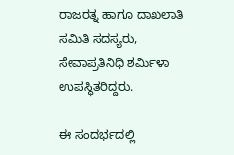ರಾಜರತ್ನ ಹಾಗೂ ದಾಖಲಾತಿ ಸಮಿತಿ ಸದಸ್ಯರು, ಸೇವಾಪ್ರತಿನಿಧಿ ಶರ್ಮಿಳಾ ಉಪಸ್ಥಿತರಿದ್ದರು.

ಈ ಸಂದರ್ಭದಲ್ಲಿ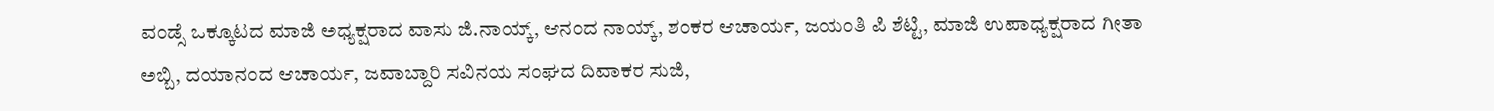ವಂಡ್ಸೆ ಒಕ್ಕೂಟದ ಮಾಜಿ ಅಧ್ಯಕ್ಷರಾದ ವಾಸು ಜಿ.ನಾಯ್ಕ್, ಆನಂದ ನಾಯ್ಕ್, ಶಂಕರ ಆಚಾರ್ಯ, ಜಯಂತಿ ಪಿ ಶೆಟ್ಟಿ, ಮಾಜಿ ಉಪಾಧ್ಯಕ್ಷರಾದ ಗೀತಾ ಅಬ್ಬಿ, ದಯಾನಂದ ಆಚಾರ್ಯ, ಜವಾಬ್ದಾರಿ ಸವಿನಯ ಸಂಘದ ದಿವಾಕರ ಸುಜಿ,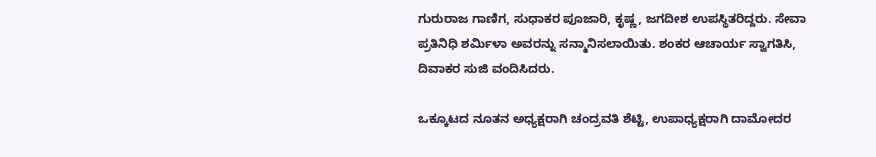ಗುರುರಾಜ ಗಾಣಿಗ, ಸುಧಾಕರ ಪೂಜಾರಿ, ಕೃಷ್ಣ, ಜಗದೀಶ ಉಪಸ್ಥಿತರಿದ್ದರು. ಸೇವಾ ಪ್ರತಿನಿಧಿ ಶರ್ಮಿಳಾ ಅವರನ್ನು ಸನ್ಮಾನಿಸಲಾಯಿತು. ಶಂಕರ ಆಚಾರ್ಯ ಸ್ವಾಗತಿಸಿ, ದಿವಾಕರ ಸುಜಿ ವಂದಿಸಿದರು.

ಒಕ್ಕೂಟದ ನೂತನ ಅಧ್ಯಕ್ಷರಾಗಿ ಚಂದ್ರವತಿ ಶೆಟ್ಟಿ, ಉಪಾಧ್ಯಕ್ಷರಾಗಿ ದಾಮೋದರ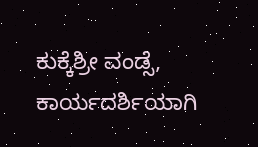ಕುಕ್ಕೆಶ್ರೀ ವಂಡ್ಸೆ, ಕಾರ್ಯದರ್ಶಿಯಾಗಿ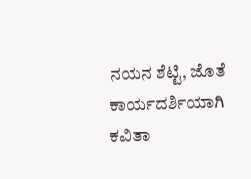ನಯನ ಶೆಟ್ಟಿ, ಜೊತೆ ಕಾರ್ಯದರ್ಶಿಯಾಗಿ ಕವಿತಾ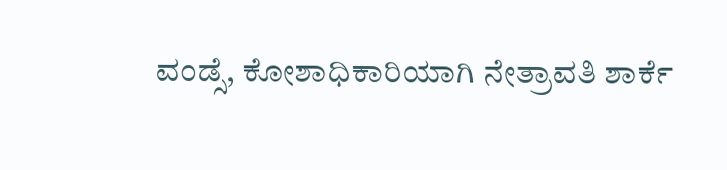ವಂಡ್ಸೆ, ಕೋಶಾಧಿಕಾರಿಯಾಗಿ ನೇತ್ರಾವತಿ ಶಾರ್ಕೆ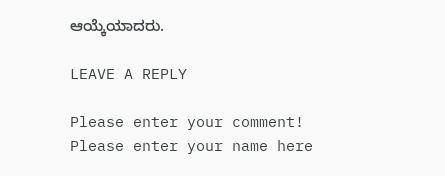ಆಯ್ಕೆಯಾದರು.

LEAVE A REPLY

Please enter your comment!
Please enter your name here